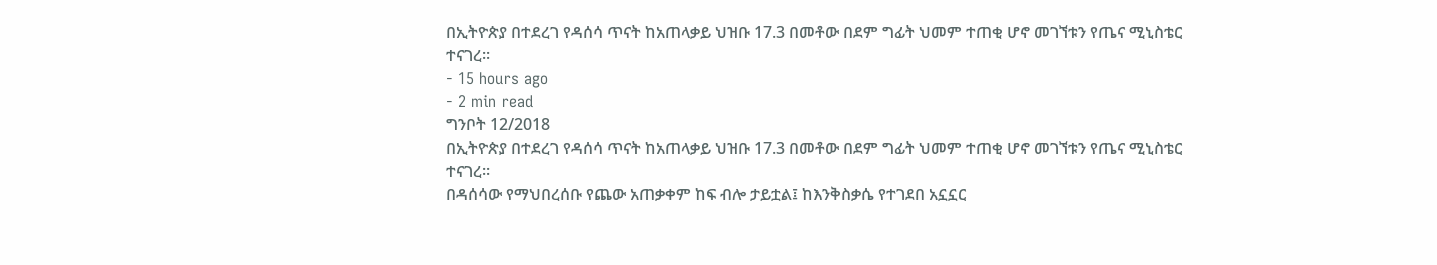በኢትዮጵያ በተደረገ የዳሰሳ ጥናት ከአጠላቃይ ህዝቡ 17.3 በመቶው በደም ግፊት ህመም ተጠቂ ሆኖ መገኘቱን የጤና ሚኒስቴር ተናገረ፡፡
- 15 hours ago
- 2 min read
ግንቦት 12/2018
በኢትዮጵያ በተደረገ የዳሰሳ ጥናት ከአጠላቃይ ህዝቡ 17.3 በመቶው በደም ግፊት ህመም ተጠቂ ሆኖ መገኘቱን የጤና ሚኒስቴር ተናገረ፡፡
በዳሰሳው የማህበረሰቡ የጨው አጠቃቀም ከፍ ብሎ ታይቷል፤ ከእንቅስቃሴ የተገደበ አኗኗር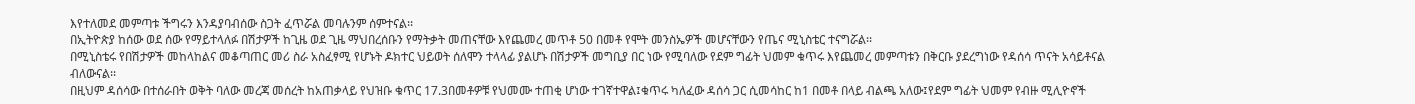እየተለመደ መምጣቱ ችግሩን እንዳያባብሰው ስጋት ፈጥሯል መባሉንም ሰምተናል፡፡
በኢትዮጵያ ከሰው ወደ ሰው የማይተላለፉ በሽታዎች ከጊዜ ወደ ጊዜ ማህበረሰቡን የማትቃት መጠናቸው እየጨመረ መጥቶ 50 በመቶ የሞት መንስኤዎች መሆናቸውን የጤና ሚኒስቴር ተናግሯል፡፡
በሚኒስቴሩ የበሽታዎች መከላከልና መቆጣጠር መሪ ስራ አስፈፃሚ የሆኑት ዶክተር ህይወት ሰለሞን ተላላፊ ያልሆኑ በሽታዎች መግቢያ በር ነው የሚባለው የደም ግፊት ህመም ቁጥሩ እየጨመረ መምጣቱን በቅርቡ ያደረግነው የዳሰሳ ጥናት አሳይቶናል ብለውናል፡፡
በዚህም ዳሰሳው በተሰራበት ወቅት ባለው መረጃ መሰረት ከአጠቃላይ የህዝቡ ቁጥር 17.3በመቶዎቹ የህመሙ ተጠቂ ሆነው ተገኛተዋል፤ቁጥሩ ካለፈው ዳሰሳ ጋር ሲመሳከር ከ1 በመቶ በላይ ብልጫ አለው፤የደም ግፊት ህመም የብዙ ሚሊዮኖች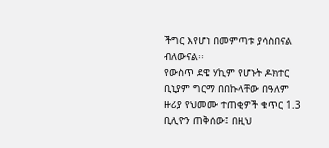ችግር እየሆነ በመምጣቱ ያሳስበናል ብለውናል፡፡
የውስጥ ደዌ ሃኪም የሆኑት ዶክተር ቢኒያም ግርማ በበኩላቸው በዓለም ዙሪያ የህመሙ ተጠቂዎች ቁጥር 1.3 ቢሊዮን ጠቅሰው፤ በዚህ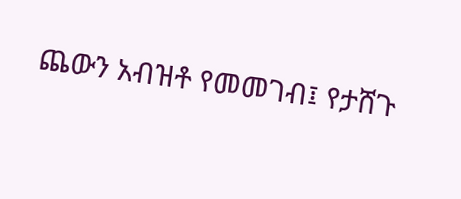ጨውን አብዝቶ የመመገብ፤ የታሸጉ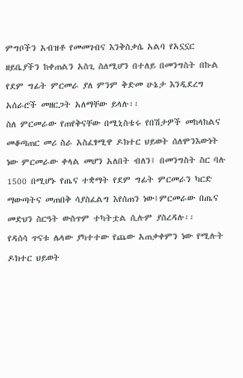ምግቦችን አብዝቶ የመመገብና እንቅስቃሴ አልባ የአኗኗር ዘይቤያችን ከቀጠልን አስጊ ስለሚሆን በተለይ በመንግስት በኩል የደም ግፊት ምርመራ ያለ ምንም ቅድመ ሁኔታ እንዲደረግ አሰራሮች መዘርጋት አለማቸው ይላሉ፡፡
ስለ ምርመራው የጠየቅናቸው በሚኒስቴሩ የበሽታዎች መከላከልና መቆጣጠር መሪ ስራ አስፈፃሚዋ ዶክተር ህይወት ሰለሞንእውነት ነው ምርመራው ቀላል መሆን አለበት ብለን፤ በመንግስት ስር ባሉ 1500 በሚሆኑ የጤና ተቋማት የደም ግፊት ምርመራን ካርድ ማውጣትና መጠበቅ ሳያስፈልግ እየሰጠን ነው፤ምርመራው በጤና መድህን ስርዓት ውስጥም ተካትቷል ሲሉም ያስረዳሉ፡፡
የዳሰሳ ጥናቱ ሌላው ያካተተው የጨው አጠቃቀምን ነው የሚሉት ዶክተር ህይወት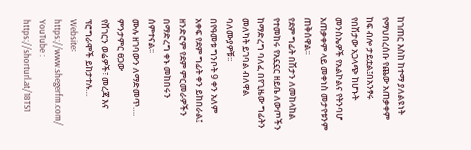ከገጠር እስከ ከተማ ያለልዩነት የማህበረሰቡ የጨው አጠቃቀም ከፍ ብሎ ታይቷል፤በአንፃሩ የበሽታው አጋላጭ ከሆኑት መንስኤዎች የአልኮልና የትንባሆ አጠቃቀም ላይ መቀነስ መታየቱንም ጠቅሰዋል፡፡
የደም ግፊት በሽታን ለመከላከል የተመከሩ የአኗኗር ዘይቤ ለውጦችን ከማድረግ ባለፈ በየጊዜው ግፊትን መለካት ይገባል ብለዋል ባለሙያዎቹ፡፡
በየዓመቱ ግንቦት 9 ቀን አለም አቀፍ የደም ግፊት ቀን ይከበራል፤ ዘንድሮም የደም ምርመራዎችን በማድረግ ቀኑ መከበሩን ሰምተናል፡፡
ሙሉ ዘገባውን ለማድመጥ….
ምንታምር ፀጋው
የሸገርን ወሬዎች፣ መረጃ እና ፕሮግራሞች ይከታተሉ…
Website፡ https://www.shegerfm.com/
YouTube : https://shorturl.at/18TS1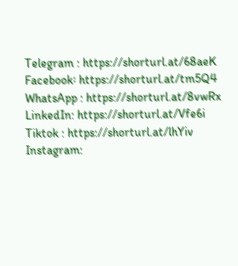Telegram : https://shorturl.at/68aeK
Facebook፡ https://shorturl.at/tm5Q4
WhatsApp : https://shorturl.at/8vwRx
LinkedIn: https://shorturl.at/Vfe6i
Tiktok : https://shorturl.at/lhYiv
Instagram: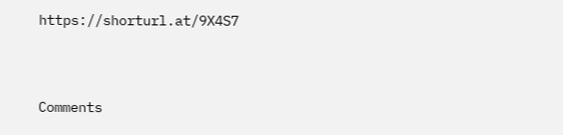https://shorturl.at/9X4S7




Comments